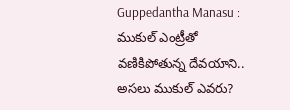Guppedantha Manasu : ముకుల్ ఎంట్రీతో వణికిపోతున్న దేవయాని.. అసలు ముకుల్ ఎవరు?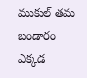ముకుల్ తమ బండారం ఎక్కడ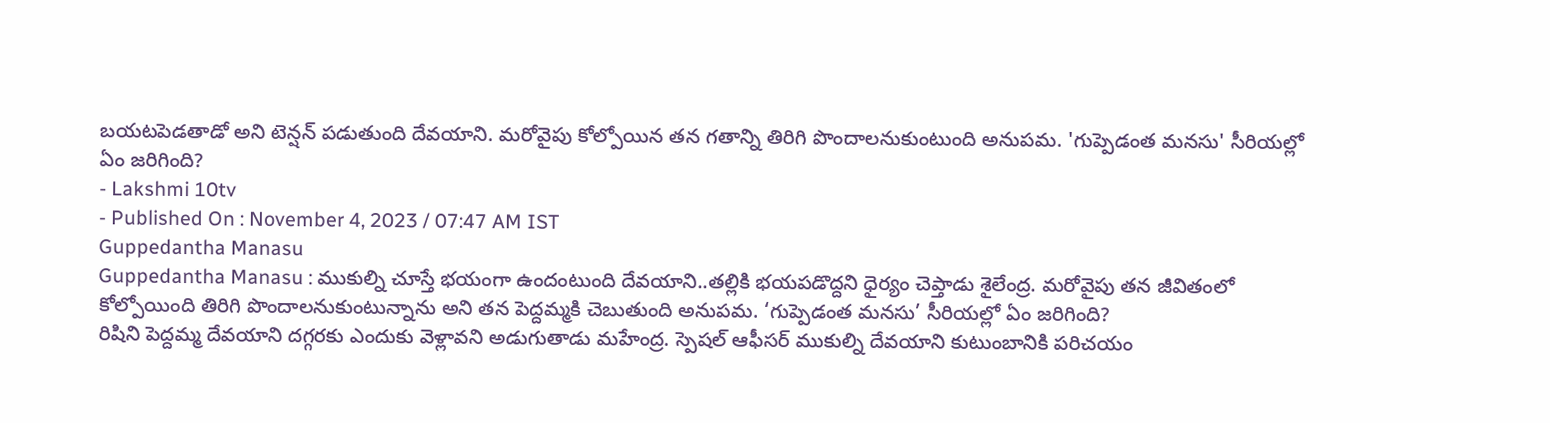బయటపెడతాడో అని టెన్షన్ పడుతుంది దేవయాని. మరోవైపు కోల్పోయిన తన గతాన్ని తిరిగి పొందాలనుకుంటుంది అనుపమ. 'గుప్పెడంత మనసు' సీరియల్లో ఏం జరిగింది?
- Lakshmi 10tv
- Published On : November 4, 2023 / 07:47 AM IST
Guppedantha Manasu
Guppedantha Manasu : ముకుల్ని చూస్తే భయంగా ఉందంటుంది దేవయాని..తల్లికి భయపడొద్దని ధైర్యం చెప్తాడు శైలేంద్ర. మరోవైపు తన జీవితంలో కోల్పోయింది తిరిగి పొందాలనుకుంటున్నాను అని తన పెద్దమ్మకి చెబుతుంది అనుపమ. ‘గుప్పెడంత మనసు’ సీరియల్లో ఏం జరిగింది?
రిషిని పెద్దమ్మ దేవయాని దగ్గరకు ఎందుకు వెళ్లావని అడుగుతాడు మహేంద్ర. స్పెషల్ ఆఫీసర్ ముకుల్ని దేవయాని కుటుంబానికి పరిచయం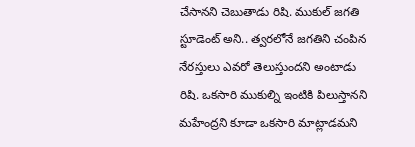చేసానని చెబుతాడు రిషి. ముకుల్ జగతి స్టూడెంట్ అని.. త్వరలోనే జగతిని చంపిన నేరస్తులు ఎవరో తెలుస్తుందని అంటాడు రిషి. ఒకసారి ముకుల్ని ఇంటికి పిలుస్తానని మహేంద్రని కూడా ఒకసారి మాట్లాడమని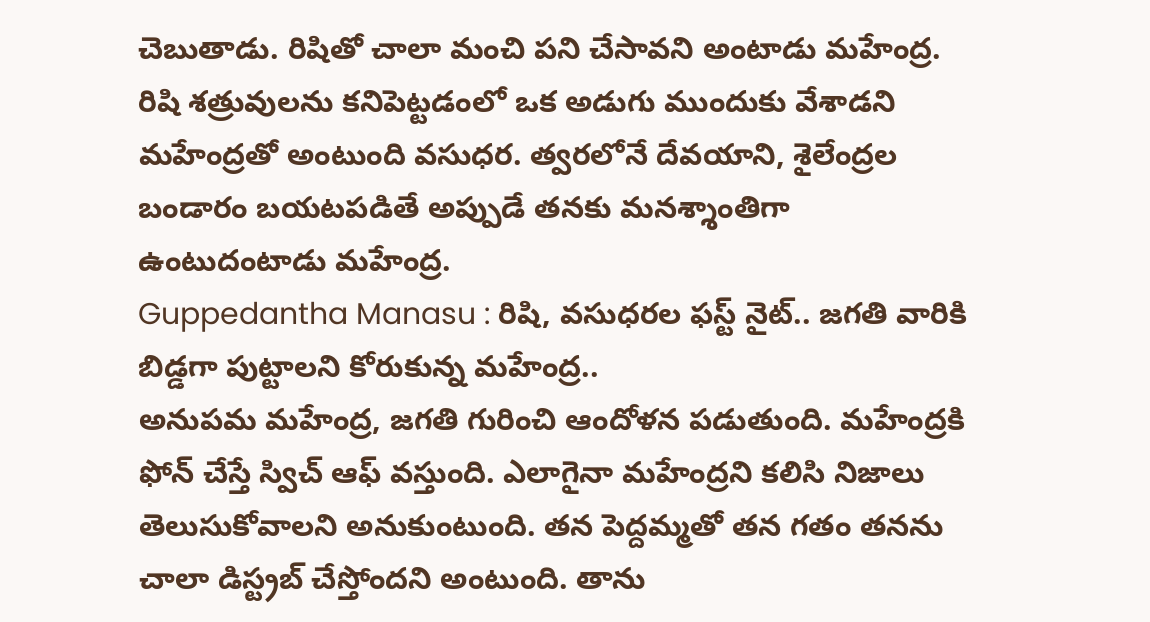చెబుతాడు. రిషితో చాలా మంచి పని చేసావని అంటాడు మహేంద్ర. రిషి శత్రువులను కనిపెట్టడంలో ఒక అడుగు ముందుకు వేశాడని మహేంద్రతో అంటుంది వసుధర. త్వరలోనే దేవయాని, శైలేంద్రల బండారం బయటపడితే అప్పుడే తనకు మనశ్శాంతిగా ఉంటుదంటాడు మహేంద్ర.
Guppedantha Manasu : రిషి, వసుధరల ఫస్ట్ నైట్.. జగతి వారికి బిడ్డగా పుట్టాలని కోరుకున్న మహేంద్ర..
అనుపమ మహేంద్ర, జగతి గురించి ఆందోళన పడుతుంది. మహేంద్రకి ఫోన్ చేస్తే స్విచ్ ఆఫ్ వస్తుంది. ఎలాగైనా మహేంద్రని కలిసి నిజాలు తెలుసుకోవాలని అనుకుంటుంది. తన పెద్దమ్మతో తన గతం తనను చాలా డిస్ట్రబ్ చేస్తోందని అంటుంది. తాను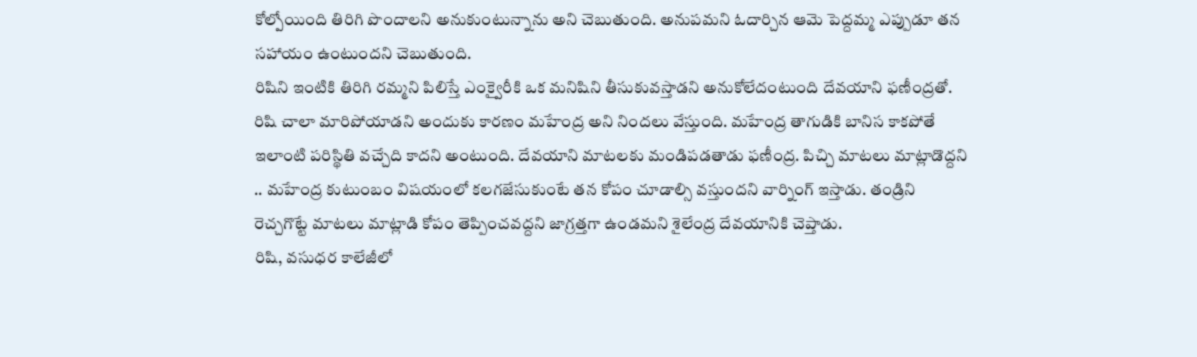కోల్పోయింది తిరిగి పొందాలని అనుకుంటున్నాను అని చెబుతుంది. అనుపమని ఓదార్చిన ఆమె పెద్దమ్మ ఎప్పుడూ తన సహాయం ఉంటుందని చెబుతుంది.
రిషిని ఇంటికి తిరిగి రమ్మని పిలిస్తే ఎంక్వైరీకి ఒక మనిషిని తీసుకువస్తాడని అనుకోలేదంటుంది దేవయాని ఫణీంద్రతో. రిషి చాలా మారిపోయాడని అందుకు కారణం మహేంద్ర అని నిందలు వేస్తుంది. మహేంద్ర తాగుడికి బానిస కాకపోతే ఇలాంటి పరిస్థితి వచ్చేది కాదని అంటుంది. దేవయాని మాటలకు మండిపడతాడు ఫణీంద్ర. పిచ్చి మాటలు మాట్లాడొద్దని .. మహేంద్ర కుటుంబం విషయంలో కలగజేసుకుంటే తన కోపం చూడాల్సి వస్తుందని వార్నింగ్ ఇస్తాడు. తండ్రిని రెచ్చగొట్టే మాటలు మాట్లాడి కోపం తెప్పించవద్దని జాగ్రత్తగా ఉండమని శైలేంద్ర దేవయానికి చెప్తాడు.
రిషి, వసుధర కాలేజీలో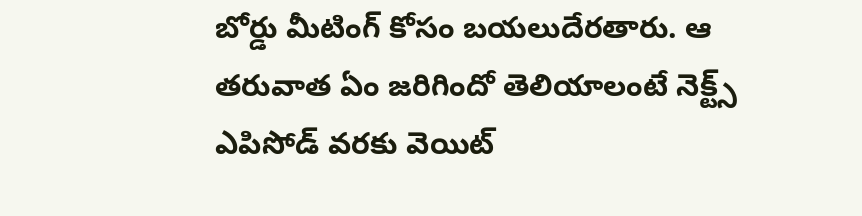బోర్డు మీటింగ్ కోసం బయలుదేరతారు. ఆ తరువాత ఏం జరిగిందో తెలియాలంటే నెక్ట్స్ ఎపిసోడ్ వరకు వెయిట్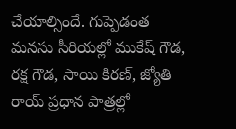చేయాల్సిందే. గుప్పెడంత మనసు సీరియల్లో ముకేష్ గౌడ, రక్ష గౌడ, సాయి కిరణ్, జ్యోతి రాయ్ ప్రధాన పాత్రల్లో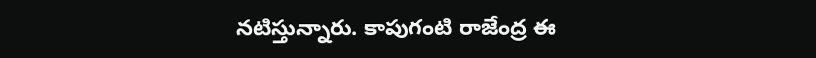నటిస్తున్నారు. కాపుగంటి రాజేంద్ర ఈ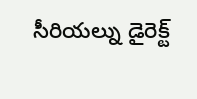సీరియల్ను డైరెక్ట్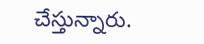చేస్తున్నారు.